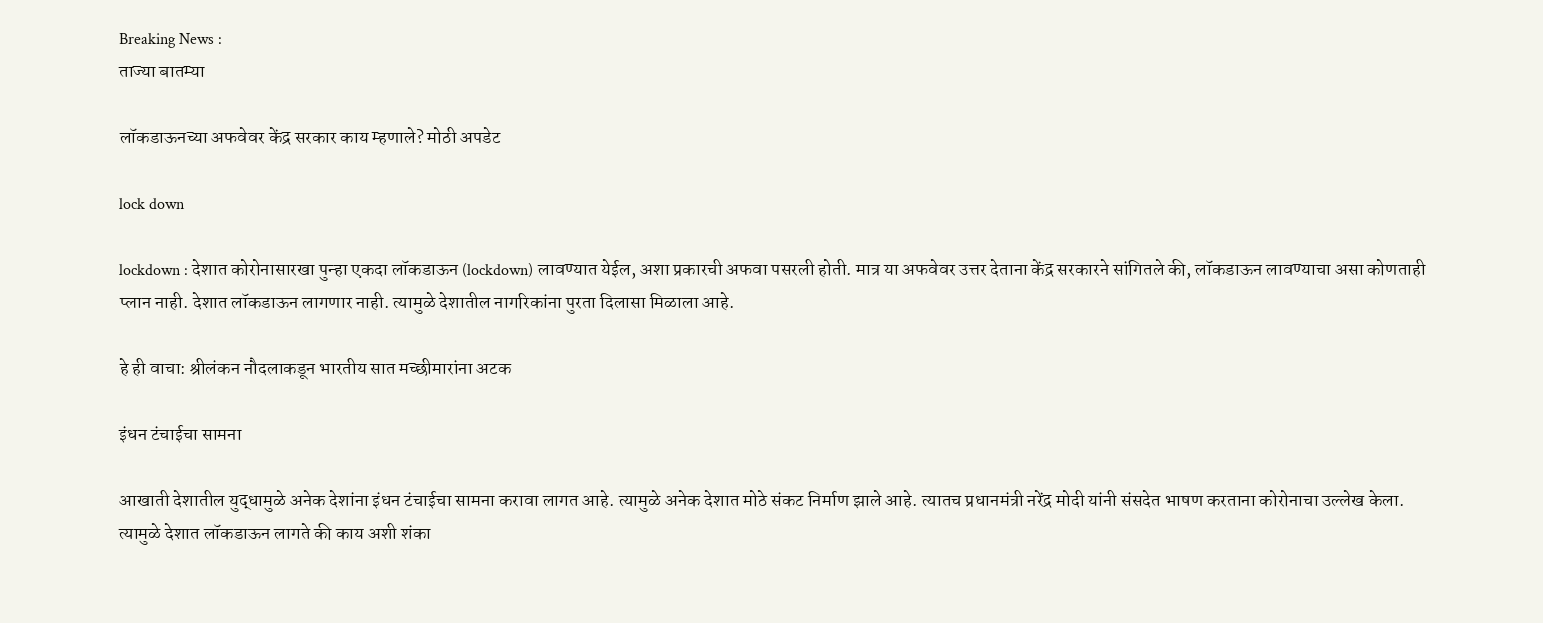Breaking News :
ताज्या बातम्या

लॉकडाऊनच्या अफवेवर केंद्र सरकार काय म्हणाले? मोठी अपडेट

lock down

lockdown : देशात कोरोनासारखा पुन्हा एकदा लॉकडाऊन (lockdown) लावण्यात येईल, अशा प्रकारची अफवा पसरली होती. मात्र या अफवेवर उत्तर देताना केंद्र सरकारने सांगितले की, लॉकडाऊन लावण्याचा असा कोणताही प्लान नाही. देशात लॉकडाऊन लागणार नाही. त्यामुळे देशातील नागरिकांना पुरता दिलासा मिळाला आहे.

हे ही वाचा: श्रीलंकन नौदलाकडून भारतीय सात मच्छीमारांना अटक

इंधन टंचाईचा सामना

आखाती देशातील युद्धामुळे अनेक देशांना इंधन टंचाईचा सामना करावा लागत आहे. त्यामुळे अनेक देशात मोठे संकट निर्माण झाले आहे. त्यातच प्रधानमंत्री नरेंद्र मोदी यांनी संसदेत भाषण करताना कोरोनाचा उल्लेख केला. त्यामुळे देशात लॉकडाऊन लागते की काय अशी शंका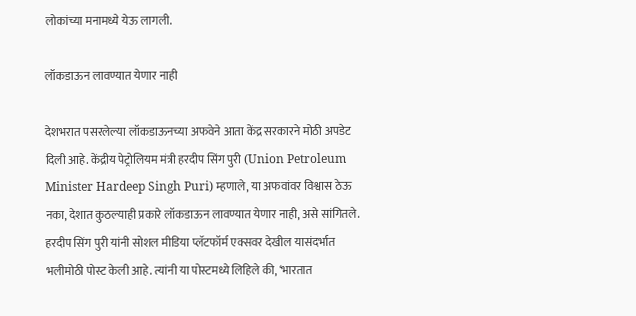लोकांच्या मनामध्ये येऊ लागली.

लॉकडाऊन लावण्यात येणार नाही

देशभरात पसरलेल्या लॉकडाऊनच्या अफवेने आता केंद्र सरकारने मोठी अपडेट दिली आहे. केंद्रीय पेट्रोलियम मंत्री हरदीप सिंग पुरी (Union Petroleum Minister Hardeep Singh Puri) म्हणाले, या अफवांवर विश्वास ठेऊ नका, देशात कुठल्याही प्रकारे लॉकडाऊन लावण्यात येणार नाही, असे सांगितले. हरदीप सिंग पुरी यांनी सोशल मीडिया प्लॅटफॉर्म एक्सवर देखील यासंदर्भात भलीमोठी पोस्ट केली आहे. त्यांनी या पोस्टमध्ये लिहिले की, ‘भारतात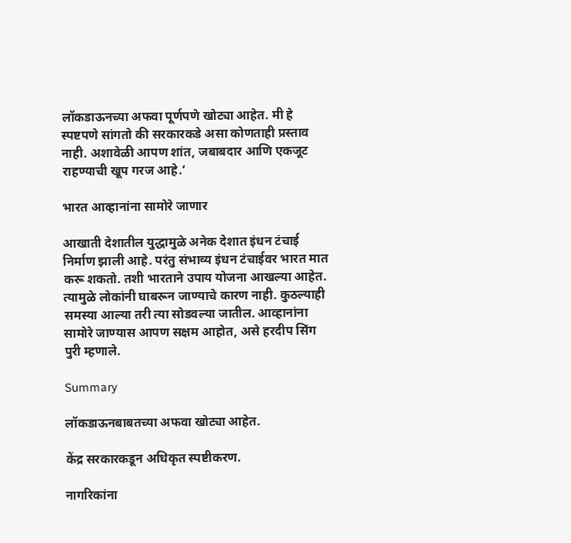लॉकडाऊनच्या अफवा पूर्णपणे खोट्या आहेत. मी हे स्पष्टपणे सांगतो की सरकारकडे असा कोणताही प्रस्ताव नाही. अशावेळी आपण शांत, जबाबदार आणि एकजूट राहण्याची खूप गरज आहे.’

भारत आव्हानांना सामोरे जाणार

आखाती देशातील युद्धामुळे अनेक देशात इंधन टंचाई निर्माण झाली आहे. परंतु संभाव्य इंधन टंचाईवर भारत मात करू शकतो. तशी भारताने उपाय योजना आखल्या आहेत. त्यामुळे लोकांनी घाबरून जाण्याचे कारण नाही. कुठल्याही समस्या आल्या तरी त्या सोडवल्या जातील. आव्हानांना सामोरे जाण्यास आपण सक्षम आहोत, असे हरदीप सिंग पुरी म्हणाले.

Summary

लॉकडाऊनबाबतच्या अफवा खोट्या आहेत.

केंद्र सरकारकडून अधिकृत स्पष्टीकरण.

नागरिकांना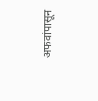अफवांपासून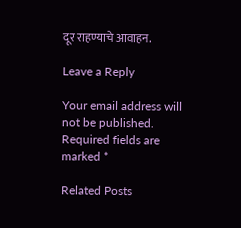दूर राहण्याचे आवाहन.

Leave a Reply

Your email address will not be published. Required fields are marked *

Related Posts